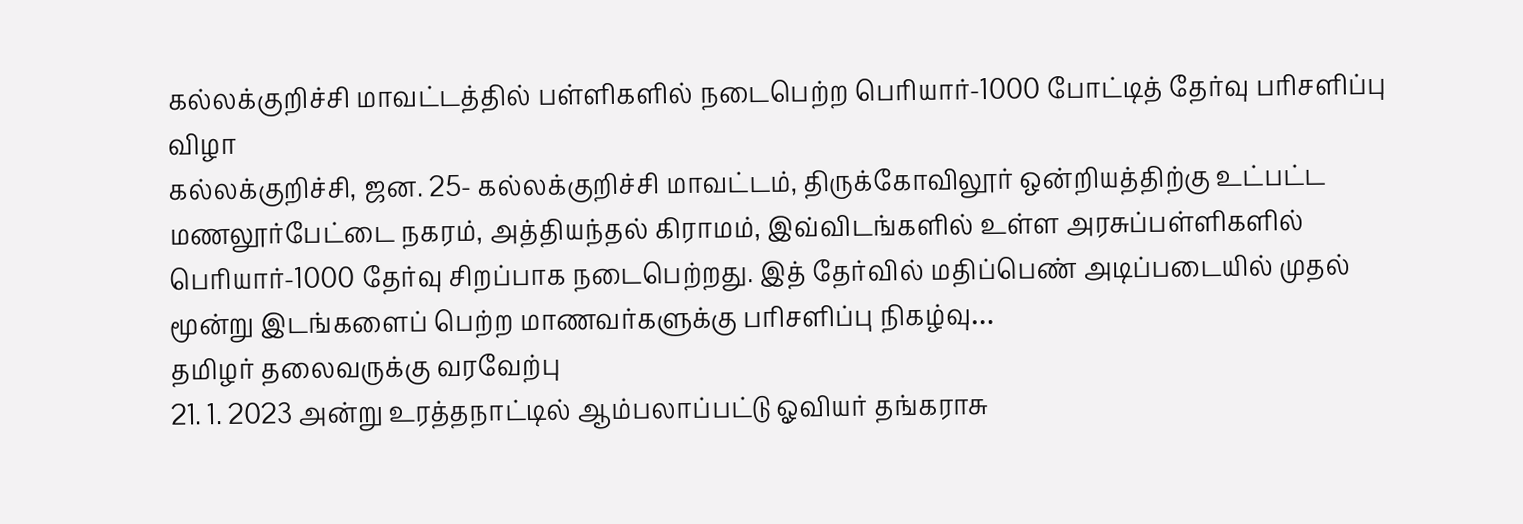கல்லக்குறிச்சி மாவட்டத்தில் பள்ளிகளில் நடைபெற்ற பெரியார்-1000 போட்டித் தேர்வு பரிசளிப்பு விழா
கல்லக்குறிச்சி, ஜன. 25- கல்லக்குறிச்சி மாவட்டம், திருக்கோவிலூர் ஒன்றியத்திற்கு உட்பட்ட மணலூர்பேட்டை நகரம், அத்தியந்தல் கிராமம், இவ்விடங்களில் உள்ள அரசுப்பள்ளிகளில் பெரியார்-1000 தேர்வு சிறப்பாக நடைபெற்றது. இத் தேர்வில் மதிப்பெண் அடிப்படையில் முதல் மூன்று இடங்களைப் பெற்ற மாணவர்களுக்கு பரிசளிப்பு நிகழ்வு…
தமிழர் தலைவருக்கு வரவேற்பு
21. 1. 2023 அன்று உரத்தநாட்டில் ஆம்பலாப்பட்டு ஓவியர் தங்கராசு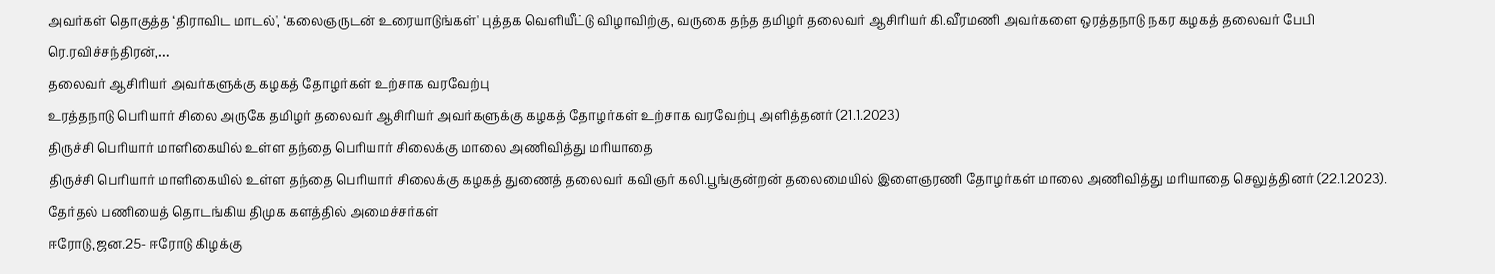அவர்கள் தொகுத்த ‘திராவிட மாடல்', ‘கலைஞருடன் உரையாடுங்கள்' புத்தக வெளியீட்டு விழாவிற்கு, வருகை தந்த தமிழர் தலைவர் ஆசிரியர் கி.வீரமணி அவர்களை ஒரத்தநாடு நகர கழகத் தலைவர் பேபி ரெ.ரவிச்சந்திரன்,…
தலைவர் ஆசிரியர் அவர்களுக்கு கழகத் தோழர்கள் உற்சாக வரவேற்பு
உரத்தநாடு பெரியார் சிலை அருகே தமிழர் தலைவர் ஆசிரியர் அவர்களுக்கு கழகத் தோழர்கள் உற்சாக வரவேற்பு அளித்தனர் (21.1.2023)
திருச்சி பெரியார் மாளிகையில் உள்ள தந்தை பெரியார் சிலைக்கு மாலை அணிவித்து மரியாதை
திருச்சி பெரியார் மாளிகையில் உள்ள தந்தை பெரியார் சிலைக்கு கழகத் துணைத் தலைவர் கவிஞர் கலி.பூங்குன்றன் தலைமையில் இளைஞரணி தோழர்கள் மாலை அணிவித்து மரியாதை செலுத்தினர் (22.1.2023).
தேர்தல் பணியைத் தொடங்கிய திமுக களத்தில் அமைச்சர்கள்
ஈரோடு,ஜன.25- ஈரோடு கிழக்கு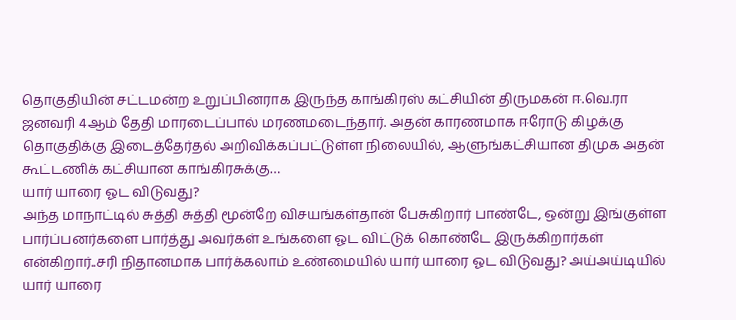தொகுதியின் சட்டமன்ற உறுப்பினராக இருந்த காங்கிரஸ் கட்சியின் திருமகன் ஈ.வெ.ரா ஜனவரி 4ஆம் தேதி மாரடைப்பால் மரணமடைந்தார். அதன் காரணமாக ஈரோடு கிழக்கு தொகுதிக்கு இடைத்தேர்தல் அறிவிக்கப்பட்டுள்ள நிலையில், ஆளுங்கட்சியான திமுக அதன் கூட்டணிக் கட்சியான காங்கிரசுக்கு…
யார் யாரை ஓட விடுவது?
அந்த மாநாட்டில் சுத்தி சுத்தி மூன்றே விசயங்கள்தான் பேசுகிறார் பாண்டே, ஒன்று இங்குள்ள பார்ப்பனர்களை பார்த்து அவர்கள் உங்களை ஓட விட்டுக் கொண்டே இருக்கிறார்கள் என்கிறார்..சரி நிதானமாக பார்க்கலாம் உண்மையில் யார் யாரை ஓட விடுவது? அய்அய்டியில் யார் யாரை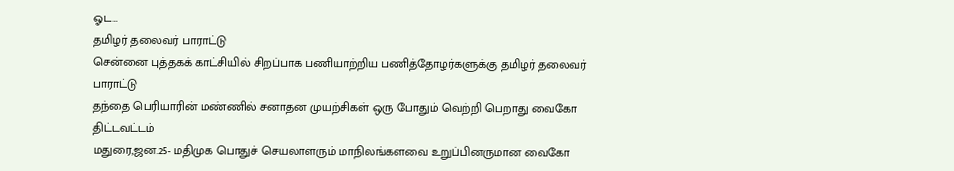ஓட…
தமிழர் தலைவர் பாராட்டு
சென்னை புத்தகக் காட்சியில் சிறப்பாக பணியாற்றிய பணித்தோழர்களுக்கு தமிழர் தலைவர் பாராட்டு
தந்தை பெரியாரின் மண்ணில் சனாதன முயற்சிகள் ஒரு போதும் வெற்றி பெறாது வைகோ திட்டவட்டம்
மதுரை,ஜன.25- மதிமுக பொதுச் செயலாளரும் மாநிலங்களவை உறுப்பினருமான வைகோ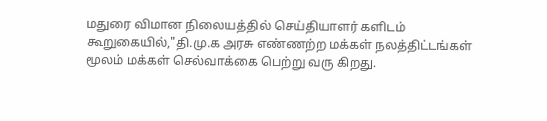மதுரை விமான நிலையத்தில் செய்தியாளர் களிடம் கூறுகையில்,"தி.மு.க அரசு எண்ணற்ற மக்கள் நலத்திட்டங்கள் மூலம் மக்கள் செல்வாக்கை பெற்று வரு கிறது.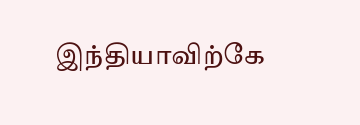இந்தியாவிற்கே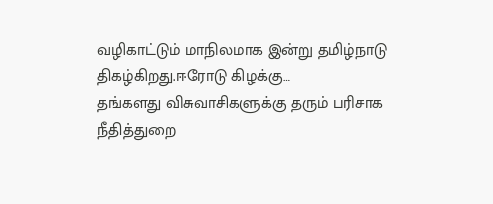வழிகாட்டும் மாநிலமாக இன்று தமிழ்நாடு திகழ்கிறது.ஈரோடு கிழக்கு…
தங்களது விசுவாசிகளுக்கு தரும் பரிசாக நீதித்துறை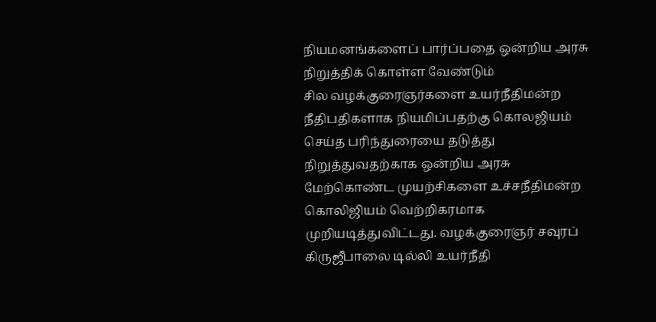நியமனங்களைப் பார்ப்பதை ஒன்றிய அரசு நிறுத்திக் கொள்ள வேண்டும்
சில வழக்குரைஞர்களை உயர்நீதிமன்ற நீதிபதிகளாக நியமிப்பதற்கு கொலஜியம் செய்த பரிந்துரையை தடுத்து நிறுத்துவதற்காக ஒன்றிய அரசு மேற்கொண்ட முயற்சிகளை உச்சநீதிமன்ற கொலிஜியம் வெற்றிகரமாக முறியடித்துவிட்டது. வழக்குரைஞர் சவுரப் கிருஜீபாலை டில்லி உயர்நீதி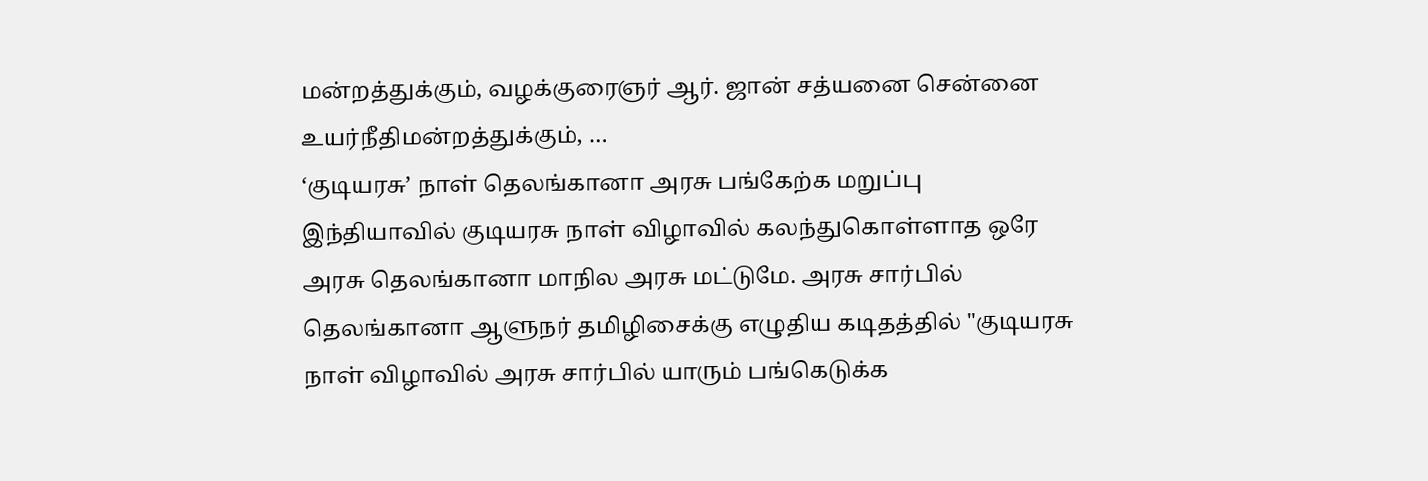மன்றத்துக்கும், வழக்குரைஞர் ஆர். ஜான் சத்யனை சென்னை உயர்நீதிமன்றத்துக்கும், …
‘குடியரசு’ நாள் தெலங்கானா அரசு பங்கேற்க மறுப்பு
இந்தியாவில் குடியரசு நாள் விழாவில் கலந்துகொள்ளாத ஒரே அரசு தெலங்கானா மாநில அரசு மட்டுமே. அரசு சார்பில் தெலங்கானா ஆளுநர் தமிழிசைக்கு எழுதிய கடிதத்தில் "குடியரசு நாள் விழாவில் அரசு சார்பில் யாரும் பங்கெடுக்க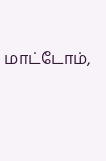மாட்டோம்,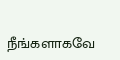நீங்களாகவே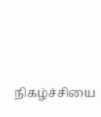நிகழ்ச்சியை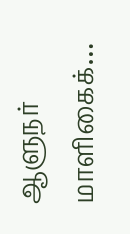ஆளுநர் மாளிகைக்…